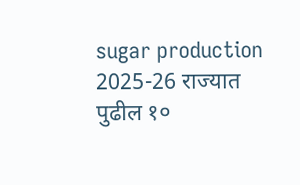sugar production 2025-26 राज्यात पुढील १०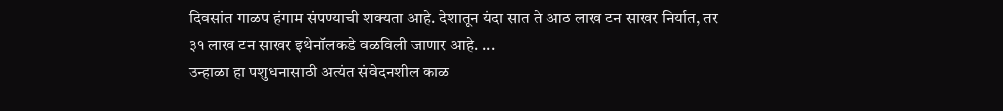दिवसांत गाळप हंगाम संपण्याची शक्यता आहे. देशातून यंदा सात ते आठ लाख टन साखर निर्यात, तर ३१ लाख टन साखर इथेनॉलकडे वळविली जाणार आहे. ...
उन्हाळा हा पशुधनासाठी अत्यंत संवेदनशील काळ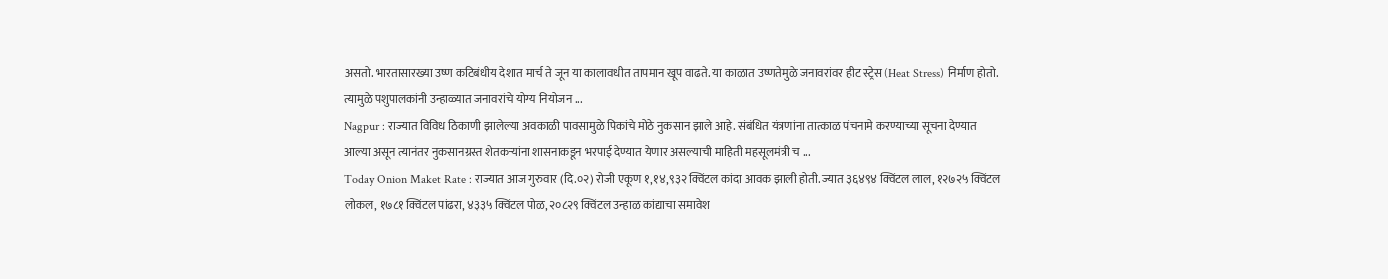असतो. भारतासारख्या उष्ण कटिबंधीय देशात मार्च ते जून या कालावधीत तापमान खूप वाढते. या काळात उष्णतेमुळे जनावरांवर हीट स्ट्रेस (Heat Stress) निर्माण होतो. त्यामुळे पशुपालकांनी उन्हाळ्यात जनावरांचे योग्य नियोजन ...
Nagpur : राज्यात विविध ठिकाणी झालेल्या अवकाळी पावसामुळे पिकांचे मोठे नुकसान झाले आहे. संबंधित यंत्रणांना तात्काळ पंचनामे करण्याच्या सूचना देण्यात आल्या असून त्यानंतर नुकसानग्रस्त शेतकऱ्यांना शासनाकडून भरपाई देण्यात येणार असल्याची माहिती महसूलमंत्री च ...
Today Onion Maket Rate : राज्यात आज गुरुवार (दि.०२) रोजी एकूण १,१४,९३२ क्विंटल कांदा आवक झाली होती. ज्यात ३६४९४ क्विंटल लाल, १२७२५ क्विंटल लोकल, १७८१ क्विंटल पांढरा, ४३३५ क्विंटल पोळ, २०८२९ क्विंटल उन्हाळ कांद्याचा समावेश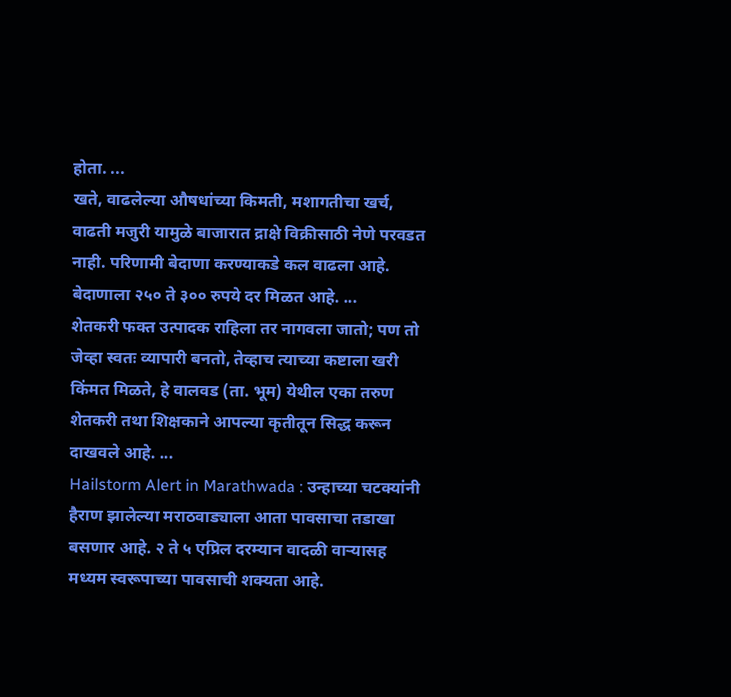होता. ...
खते, वाढलेल्या औषधांच्या किमती, मशागतीचा खर्च, वाढती मजुरी यामुळे बाजारात द्राक्षे विक्रीसाठी नेणे परवडत नाही. परिणामी बेदाणा करण्याकडे कल वाढला आहे. बेदाणाला २५० ते ३०० रुपये दर मिळत आहे. ...
शेतकरी फक्त उत्पादक राहिला तर नागवला जातो; पण तो जेव्हा स्वतः व्यापारी बनतो, तेव्हाच त्याच्या कष्टाला खरी किंमत मिळते, हे वालवड (ता. भूम) येथील एका तरुण शेतकरी तथा शिक्षकाने आपल्या कृतीतून सिद्ध करून दाखवले आहे. ...
Hailstorm Alert in Marathwada : उन्हाच्या चटक्यांनी हैराण झालेल्या मराठवाड्याला आता पावसाचा तडाखा बसणार आहे. २ ते ५ एप्रिल दरम्यान वादळी वाऱ्यासह मध्यम स्वरूपाच्या पावसाची शक्यता आहे.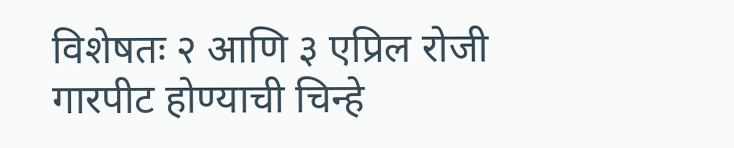विशेषतः २ आणि ३ एप्रिल रोजी गारपीट होण्याची चिन्हे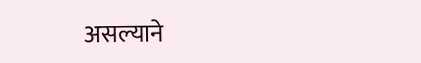असल्याने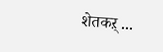शेतकऱ् ...